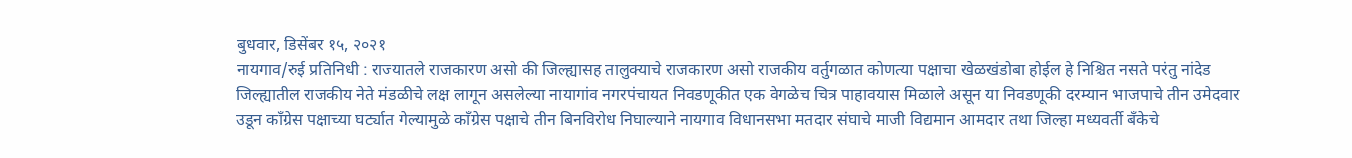बुधवार, डिसेंबर १५, २०२१
नायगाव/रुई प्रतिनिधी : राज्यातले राजकारण असो की जिल्ह्यासह तालुक्याचे राजकारण असो राजकीय वर्तुगळात कोणत्या पक्षाचा खेळखंडोबा होईल हे निश्चित नसते परंतु नांदेड जिल्ह्यातील राजकीय नेते मंडळीचे लक्ष लागून असलेल्या नायागांव नगरपंचायत निवडणूकीत एक वेगळेच चित्र पाहावयास मिळाले असून या निवडणूकी दरम्यान भाजपाचे तीन उमेदवार उडून काँग्रेस पक्षाच्या घर्ट्यात गेल्यामुळे काँग्रेस पक्षाचे तीन बिनविरोध निघाल्याने नायगाव विधानसभा मतदार संघाचे माजी विद्यमान आमदार तथा जिल्हा मध्यवर्ती बँकेचे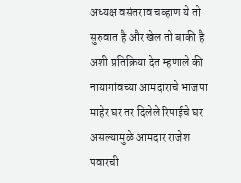अध्यक्ष वसंतराव चव्हाण ये तो सुरुवात है और खेल तो बाकी है अशी प्रतिक्रिया देत म्हणाले की नायागांवच्या आमदाराचे भाजपा माहेर घर तर दिलेले रिपाईचे घर असल्यामुळे आमदार राजेश पवारची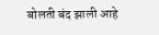बोलती बंद झाली आहे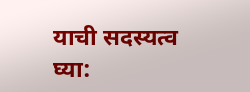याची सदस्यत्व घ्या: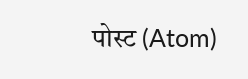पोस्ट (Atom)